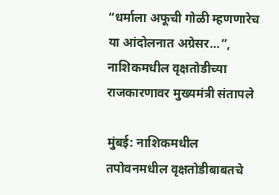“धर्माला अफूची गोळी म्हणणारेच या आंदोलनात अग्रेसर…”, नाशिकमधील वृक्षतोडीच्या राजकारणावर मुख्यमंत्री संतापले

मुंबई: नाशिकमधील तपोवनमधील वृक्षतोडीबाबतचे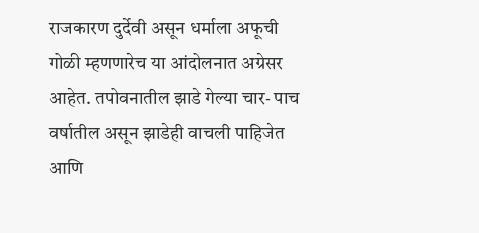राजकारण दुर्देवी असून धर्माला अफूची गोळी म्हणणारेच या आंदोलनात अग्रेसर आहेत. तपोवनातील झाडे गेल्या चार- पाच वर्षातील असून झाडेही वाचली पाहिजेत आणि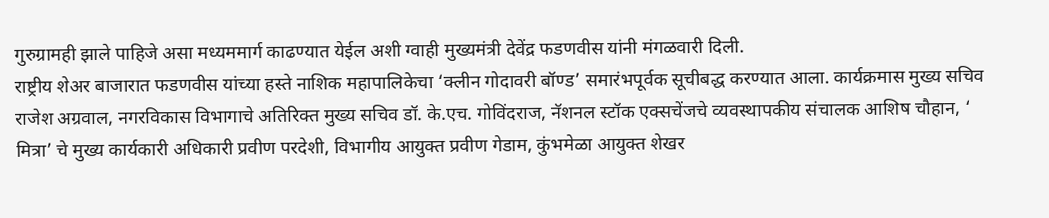गुरुग्रामही झाले पाहिजे असा मध्यममार्ग काढण्यात येईल अशी ग्वाही मुख्यमंत्री देवेंद्र फडणवीस यांनी मंगळवारी दिली.
राष्ट्रीय शेअर बाजारात फडणवीस यांच्या हस्ते नाशिक महापालिकेचा ‘क्लीन गोदावरी बॉण्ड’ समारंभपूर्वक सूचीबद्ध करण्यात आला. कार्यक्रमास मुख्य सचिव राजेश अग्रवाल, नगरविकास विभागाचे अतिरिक्त मुख्य सचिव डॉ. के.एच. गोविंदराज, नॅशनल स्टॉक एक्सचेंजचे व्यवस्थापकीय संचालक आशिष चौहान, ‘ मित्रा’ चे मुख्य कार्यकारी अधिकारी प्रवीण परदेशी, विभागीय आयुक्त प्रवीण गेडाम, कुंभमेळा आयुक्त शेखर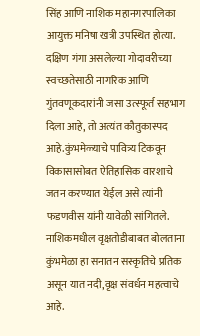सिंह आणि नाशिक महानगरपालिका आयुक्त मनिषा खत्री उपस्थित होत्या.
दक्षिण गंगा असलेल्या गोदावरीच्या स्वच्छतेसाठी नागरिक आणि गुंतवणूकदारांनी जसा उत्स्फूर्त सहभाग दिला आहे, तो अत्यंत कौतुकास्पद आहे.कुंभमेळ्याचे पावित्र्य टिकवून विकासासोबत ऐतिहासिक वारशाचे जतन करण्यात येईल असे त्यांनी फडणवीस यांनी यावेळी सांगितले. नाशिकमधील वृक्षतोडीबाबत बोलताना कुंभमेळा हा सनातन सस्कृतिचे प्रतिक असून यात नदी,वृक्ष संवर्धन महत्वाचे आहे.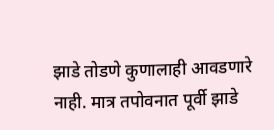झाडे तोडणे कुणालाही आवडणारे नाही. मात्र तपोवनात पूर्वी झाडे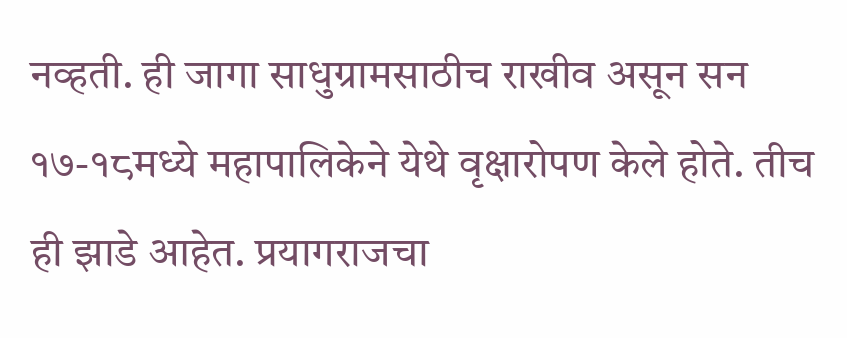नव्हती. ही जागा साधुग्रामसाठीच राखीव असून सन १७-१८मध्ये महापालिकेने येथे वृक्षारोपण केले होते. तीच ही झाडे आहेत. प्रयागराजचा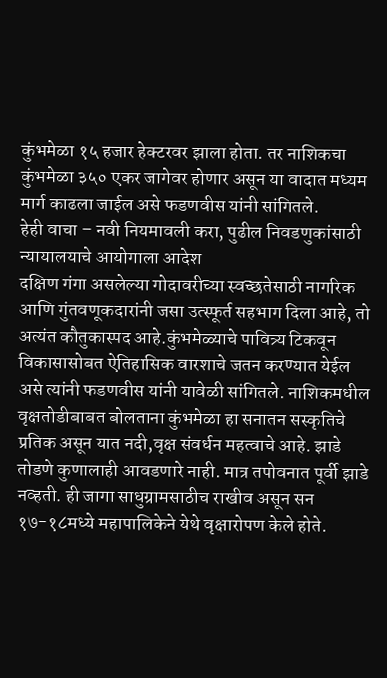कुंभमेळा १५ हजार हेक्टरवर झाला होता. तर नाशिकचा कुंभमेळा ३५० एकर जागेवर होणार असून या वादात मध्यम मार्ग काढला जाईल असे फडणवीस यांनी सांगितले.
हेही वाचा – नवी नियमावली करा, पुढील निवडणुकांसाठी न्यायालयाचे आयोगाला आदेश
दक्षिण गंगा असलेल्या गोदावरीच्या स्वच्छतेसाठी नागरिक आणि गुंतवणूकदारांनी जसा उत्स्फूर्त सहभाग दिला आहे, तो अत्यंत कौतुकास्पद आहे.कुंभमेळ्याचे पावित्र्य टिकवून विकासासोबत ऐतिहासिक वारशाचे जतन करण्यात येईल असे त्यांनी फडणवीस यांनी यावेळी सांगितले. नाशिकमधील वृक्षतोडीबाबत बोलताना कुंभमेळा हा सनातन सस्कृतिचे प्रतिक असून यात नदी,वृक्ष संवर्धन महत्वाचे आहे. झाडे तोडणे कुणालाही आवडणारे नाही. मात्र तपोवनात पूर्वी झाडे नव्हती. ही जागा साधुग्रामसाठीच राखीव असून सन १७-१८मध्ये महापालिकेने येथे वृक्षारोपण केले होते.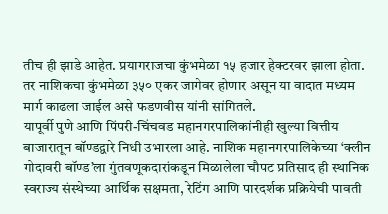तीच ही झाडे आहेत. प्रयागराजचा कुंभमेळा १५ हजार हेक्टरवर झाला होता. तर नाशिकचा कुंभमेळा ३५० एकर जागेवर होणार असून या वादात मध्यम मार्ग काढला जाईल असे फडणवीस यांनी सांगितले.
यापूर्वी पुणे आणि पिंपरी-चिंचवड महानगरपालिकांनीही खुल्या वित्तीय बाजारातून बॉण्डद्वारे निधी उभारला आहे. नाशिक महानगरपालिकेच्या ‘क्लीन गोदावरी बॉण्ड’ला गुंतवणूकदारांकडून मिळालेला चौपट प्रतिसाद ही स्थानिक स्वराज्य संस्थेच्या आर्थिक सक्षमता, रेटिंग आणि पारदर्शक प्रक्रियेची पावती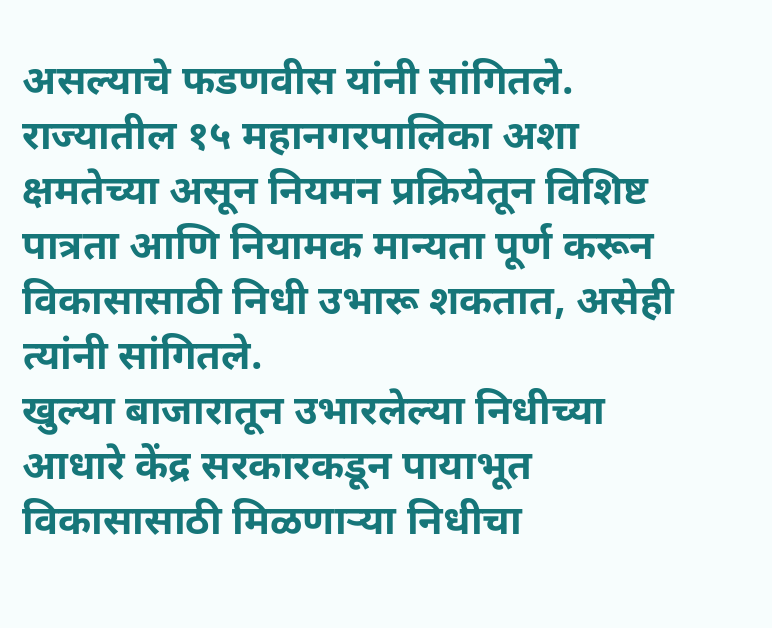असल्याचे फडणवीस यांनी सांगितले. राज्यातील १५ महानगरपालिका अशा क्षमतेच्या असून नियमन प्रक्रियेतून विशिष्ट पात्रता आणि नियामक मान्यता पूर्ण करून विकासासाठी निधी उभारू शकतात, असेही त्यांनी सांगितले.
खुल्या बाजारातून उभारलेल्या निधीच्या आधारे केंद्र सरकारकडून पायाभूत विकासासाठी मिळणाऱ्या निधीचा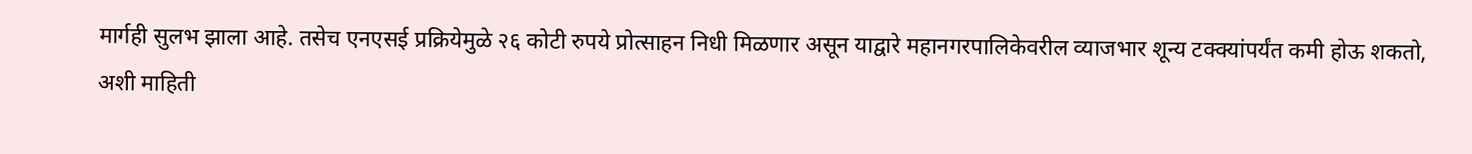मार्गही सुलभ झाला आहे. तसेच एनएसई प्रक्रियेमुळे २६ कोटी रुपये प्रोत्साहन निधी मिळणार असून याद्वारे महानगरपालिकेवरील व्याजभार शून्य टक्क्यांपर्यंत कमी होऊ शकतो, अशी माहिती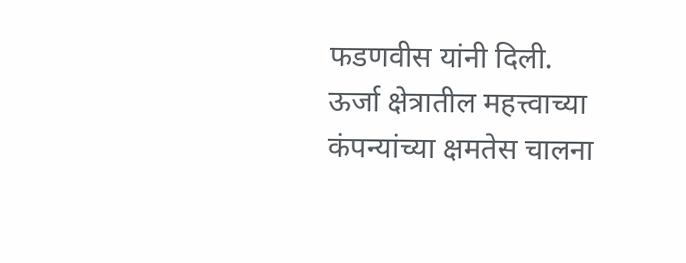फडणवीस यांनी दिली.
ऊर्जा क्षेत्रातील महत्त्वाच्या कंपन्यांच्या क्षमतेस चालना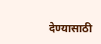देण्यासाठी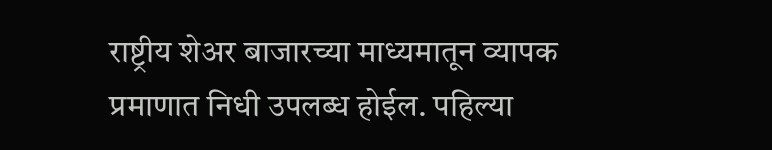राष्ट्रीय शेअर बाजारच्या माध्यमातून व्यापक प्रमाणात निधी उपलब्ध होईल. पहिल्या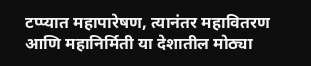टप्प्यात महापारेषण, त्यानंतर महावितरण आणि महानिर्मिती या देशातील मोठ्या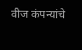वीज कंपन्यांचे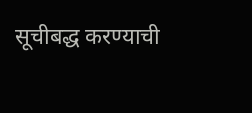सूचीबद्ध करण्याची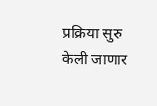प्रक्रिया सुरु केली जाणार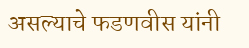असल्याचे फडणवीस यांनी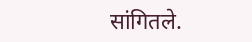सांगितले.